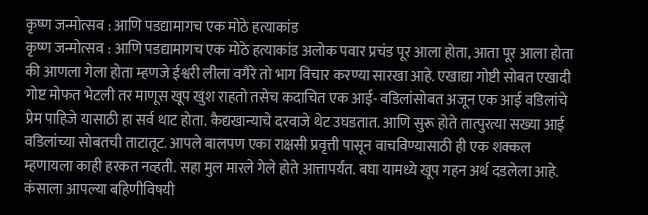कृष्ण जन्मोत्सव : आणि पडद्यामागच एक मोठे हत्याकांड
कृष्ण जन्मोत्सव : आणि पडद्यामागच एक मोठे हत्याकांड अलोक पवार प्रचंड पूर आला होता, आता पूर आला होता की आणला गेला होता म्हणजे ईश्वरी लीला वगैरे तो भाग विचार करण्या सारखा आहे. एखाद्या गोष्टी सोबत एखादी गोष्ट मोफत भेटली तर माणूस खूप खुश राहतो तसेच कदाचित एक आई- वडिलांसोबत अजून एक आई वडिलांचे प्रेम पाहिजे यासाठी हा सर्व थाट होता. कैद्यखान्याचे दरवाजे थेट उघडतात. आणि सुरू होते तात्पुरत्या सख्या आई वडिलांच्या सोबतची ताटातूट. आपले बालपण एका राक्षसी प्रवृत्ती पासून वाचविण्यासाठी ही एक शक्कल म्हणायला काही हरकत नव्हती. सहा मुल मारले गेले होते आत्तापर्यंत. बघा यामध्ये खूप गहन अर्थ दडलेला आहे. कंसाला आपल्या बहिणीविषयी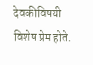देवकीविषयी विशेष प्रेम होते.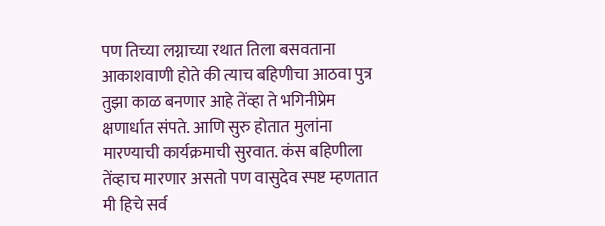पण तिच्या लग्नाच्या रथात तिला बसवताना आकाशवाणी होते की त्याच बहिणीचा आठवा पुत्र तुझा काळ बनणार आहे तेंव्हा ते भगिनीप्रेम क्षणार्धात संपते. आणि सुरु होतात मुलांना मारण्याची कार्यक्रमाची सुरवात. कंस बहिणीला तेंव्हाच मारणार असतो पण वासुदेव स्पष्ट म्हणतात मी हिचे सर्व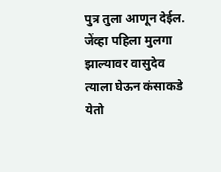पुत्र तुला आणून देईल. जेंव्हा पहिला मुलगा झाल्यावर वासुदेव त्याला घेऊन कंसाकडे येतो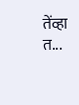तेंव्हा त...